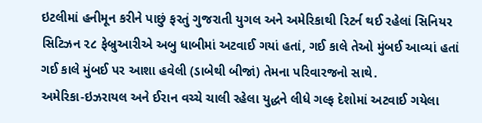ઇટલીમાં હનીમૂન કરીને પાછું ફરતું ગુજરાતી યુગલ અને અમેરિકાથી રિટર્ન થઈ રહેલાં સિનિયર સિટિઝન ૨૮ ફેબ્રુઆરીએ અબુ ધાબીમાં અટવાઈ ગયાં હતાં, ગઈ કાલે તેઓ મુંબઈ આવ્યાં હતાં
ગઈ કાલે મુંબઈ પર આશા હવેલી (ડાબેથી બીજાં) તેમના પરિવારજનો સાથે.
અમેરિકા-ઇઝરાયલ અને ઈરાન વચ્ચે ચાલી રહેલા યુદ્ધને લીધે ગલ્ફ દેશોમાં અટવાઈ ગયેલા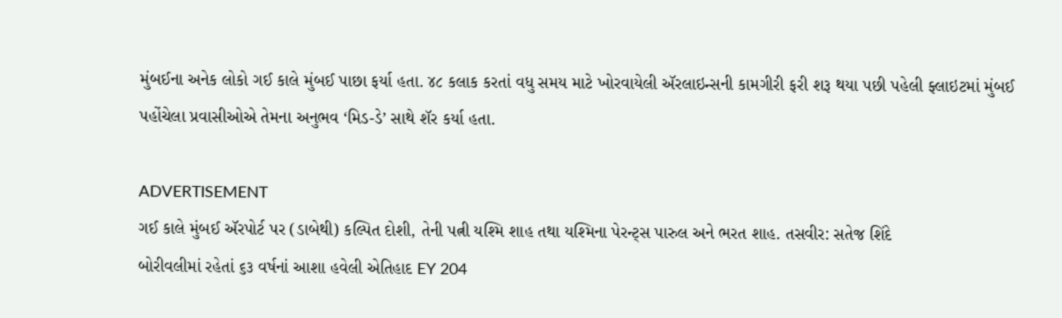મુંબઈના અનેક લોકો ગઈ કાલે મુંબઈ પાછા ફર્યા હતા. ૪૮ કલાક કરતાં વધુ સમય માટે ખોરવાયેલી ઍરલાઇન્સની કામગીરી ફરી શરૂ થયા પછી પહેલી ફ્લાઇટમાં મુંબઈ પહોંચેલા પ્રવાસીઓએ તેમના અનુભવ ‘મિડ-ડે’ સાથે શૅર કર્યા હતા.

ADVERTISEMENT
ગઈ કાલે મુંબઈ ઍરપોર્ટ પર (ડાબેથી) કલ્પિત દોશી, તેની પત્ની યશ્મિ શાહ તથા યશ્મિના પેરન્ટ્સ પારુલ અને ભરત શાહ. તસવીર: સતેજ શિંદે
બોરીવલીમાં રહેતાં ૬૩ વર્ષનાં આશા હવેલી એતિહાદ EY 204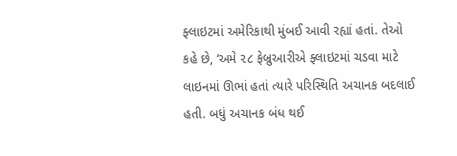ફ્લાઇટમાં અમેરિકાથી મુંબઈ આવી રહ્યાં હતાં. તેઓ કહે છે, ‘અમે ૨૮ ફેબ્રુઆરીએ ફ્લાઇટમાં ચડવા માટે લાઇનમાં ઊભાં હતાં ત્યારે પરિસ્થિતિ અચાનક બદલાઈ હતી. બધું અચાનક બંધ થઈ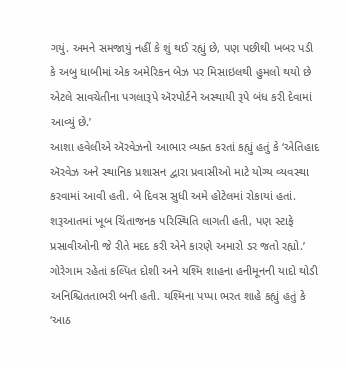ગયું. અમને સમજાયું નહીં કે શું થઈ રહ્યું છે, પણ પછીથી ખબર પડી કે અબુ ધાબીમાં એક અમેરિકન બેઝ પર મિસાઇલથી હુમલો થયો છે એટલે સાવચેતીના પગલારૂપે ઍરપોર્ટને અસ્થાયી રૂપે બંધ કરી દેવામાં આવ્યું છે.’
આશા હવેલીએ ઍરવેઝનો આભાર વ્યક્ત કરતાં કહ્યું હતું કે ‘એતિહાદ ઍરવેઝ અને સ્થાનિક પ્રશાસન દ્વારા પ્રવાસીઓ માટે યોગ્ય વ્યવસ્થા કરવામાં આવી હતી. બે દિવસ સુધી અમે હોટેલમાં રોકાયાં હતાં. શરૂઆતમાં ખૂબ ચિંતાજનક પરિસ્થિતિ લાગતી હતી, પણ સ્ટાફે પ્રસાવીઓની જે રીતે મદદ કરી એને કારણે અમારો ડર જતો રહ્યો.’
ગોરેગામ રહેતાં કલ્પિત દોશી અને યશ્મિ શાહના હનીમૂનની યાદો થોડી અનિશ્ચિતતાભરી બની હતી. યશ્મિના પપ્પા ભરત શાહે કહ્યું હતું કે ‘આઠ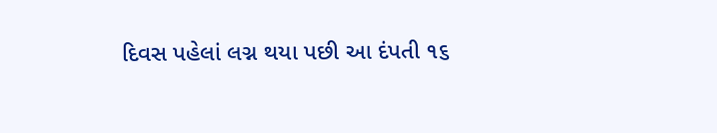દિવસ પહેલાં લગ્ન થયા પછી આ દંપતી ૧૬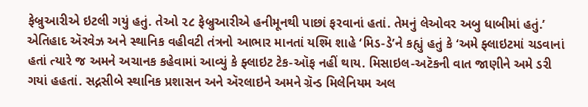ફેબ્રુઆરીએ ઇટલી ગયું હતું. તેઓ ૨૮ ફેબ્રુઆરીએ હનીમૂનથી પાછાં ફરવાનાં હતાં. તેમનું લેઓવર અબુ ધાબીમાં હતું.’
એતિહાદ ઍરવેઝ અને સ્થાનિક વહીવટી તંત્રનો આભાર માનતાં યશ્મિ શાહે ‘મિડ-ડે’ને કહ્યું હતું કે ‘અમે ફ્લાઇટમાં ચડવાનાં હતાં ત્યારે જ અમને અચાનક કહેવામાં આવ્યું કે ફ્લાઇટ ટેક-ઑફ નહીં થાય. મિસાઇલ-અટૅકની વાત જાણીને અમે ડરી ગયાં હહતાં. સદ્નસીબે સ્થાનિક પ્રશાસન અને ઍરલાઇને અમને ગ્રૅન્ડ મિલેનિયમ અલ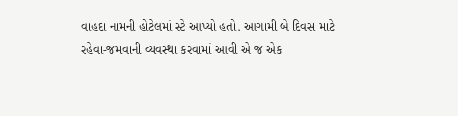વાહદા નામની હોટેલમાં સ્ટે આપ્યો હતો. આગામી બે દિવસ માટે રહેવા-જમવાની વ્યવસ્થા કરવામાં આવી એ જ એક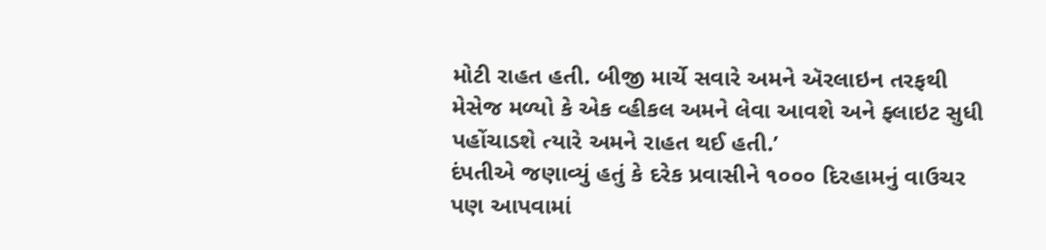મોટી રાહત હતી. બીજી માર્ચે સવારે અમને ઍરલાઇન તરફથી મેસેજ મળ્યો કે એક વ્હીકલ અમને લેવા આવશે અને ફ્લાઇટ સુધી પહોંચાડશે ત્યારે અમને રાહત થઈ હતી.’
દંપતીએ જણાવ્યું હતું કે દરેક પ્રવાસીને ૧૦૦૦ દિરહામનું વાઉચર પણ આપવામાં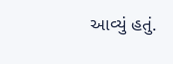આવ્યું હતું.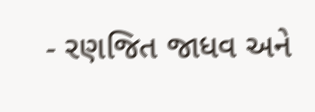- રણજિત જાધવ અને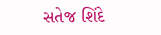સતેજ શિંદે